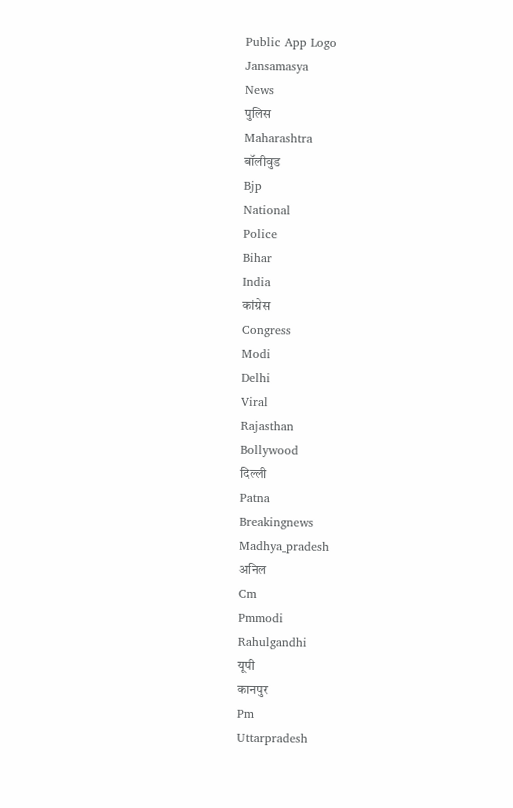Public App Logo
Jansamasya
News
पुलिस
Maharashtra
बॉलीवुड
Bjp
National
Police
Bihar
India
कांग्रेस
Congress
Modi
Delhi
Viral
Rajasthan
Bollywood
दिल्ली
Patna
Breakingnews
Madhya_pradesh
अनिल
Cm
Pmmodi
Rahulgandhi
यूपी
कानपुर
Pm
Uttarpradesh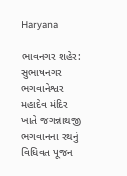Haryana

ભાવનગર શહેર: સુભાષનગર ભગવાનેશ્વર મહાદેવ મંદિર ખાતે જગન્નાથજી ભગવાનના રથનું વિધિવત પૂજન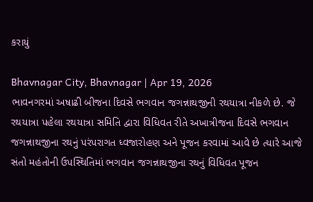કરાયું

Bhavnagar City, Bhavnagar | Apr 19, 2026
ભાવનગરમાં અષાઢી બીજના દિવસે ભગવાન જગન્નાથજીની રથયાત્રા નીકળે છે. જે રથયાત્રા પહેલા રથયાત્રા સમિતિ દ્વારા વિધિવત રીતે અખાત્રીજના દિવસે ભગવાન જગન્નાથજીના રથનું પરંપરાગત ધ્વજારોહણ અને પૂજન કરવામાં આવે છે ત્યારે આજે સંતો મહંતોની ઉપસ્થિતિમાં ભગવાન જગન્નાથજીના રથનું વિધિવત પૂજન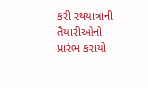કરી રથયાત્રાની તૈયારીઓનો પ્રારંભ કરાયો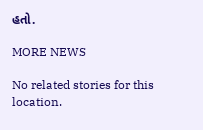હતો.

MORE NEWS

No related stories for this location.